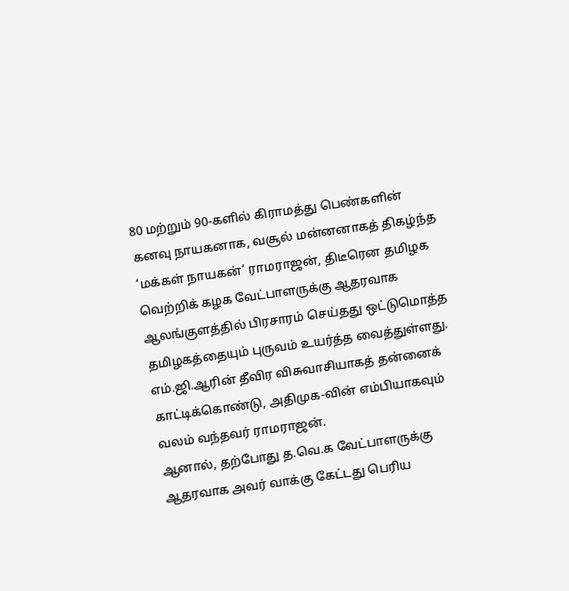80 மற்றும் 90-களில் கிராமத்து பெண்களின் கனவு நாயகனாக, வசூல் மன்னனாகத் திகழ்ந்த ‘மக்கள் நாயகன்’ ராமராஜன், திடீரென தமிழக வெற்றிக் கழக வேட்பாளருக்கு ஆதரவாக ஆலங்குளத்தில் பிரசாரம் செய்தது ஒட்டுமொத்த தமிழகத்தையும் புருவம் உயர்த்த வைத்துள்ளது. எம்.ஜி.ஆரின் தீவிர விசுவாசியாகத் தன்னைக் காட்டிக்கொண்டு, அதிமுக-வின் எம்பியாகவும் வலம் வந்தவர் ராமராஜன்.
ஆனால், தற்போது த.வெ.க வேட்பாளருக்கு ஆதரவாக அவர் வாக்கு கேட்டது பெரிய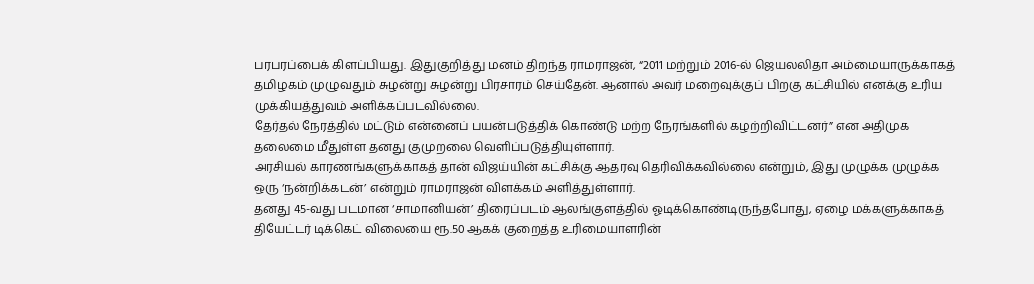பரபரப்பைக் கிளப்பியது. இதுகுறித்து மனம் திறந்த ராமராஜன், “2011 மற்றும் 2016-ல் ஜெயலலிதா அம்மையாருக்காகத் தமிழகம் முழுவதும் சுழன்று சுழன்று பிரசாரம் செய்தேன். ஆனால் அவர் மறைவுக்குப் பிறகு கட்சியில் எனக்கு உரிய முக்கியத்துவம் அளிக்கப்படவில்லை.
தேர்தல் நேரத்தில் மட்டும் என்னைப் பயன்படுத்திக் கொண்டு மற்ற நேரங்களில் கழற்றிவிட்டனர்” என அதிமுக தலைமை மீதுள்ள தனது குமுறலை வெளிப்படுத்தியுள்ளார்.
அரசியல் காரணங்களுக்காகத் தான் விஜய்யின் கட்சிக்கு ஆதரவு தெரிவிக்கவில்லை என்றும், இது முழுக்க முழுக்க ஒரு ‘நன்றிக்கடன்’ என்றும் ராமராஜன் விளக்கம் அளித்துள்ளார்.
தனது 45-வது படமான ‘சாமானியன்’ திரைப்படம் ஆலங்குளத்தில் ஓடிக்கொண்டிருந்தபோது, ஏழை மக்களுக்காகத் தியேட்டர் டிக்கெட் விலையை ரூ.50 ஆகக் குறைத்த உரிமையாளரின்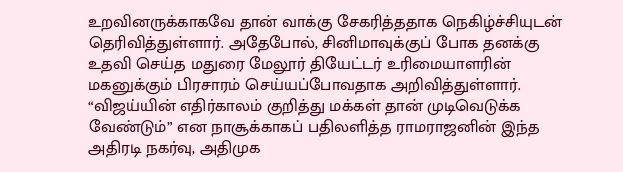உறவினருக்காகவே தான் வாக்கு சேகரித்ததாக நெகிழ்ச்சியுடன் தெரிவித்துள்ளார். அதேபோல், சினிமாவுக்குப் போக தனக்கு உதவி செய்த மதுரை மேலூர் தியேட்டர் உரிமையாளரின் மகனுக்கும் பிரசாரம் செய்யப்போவதாக அறிவித்துள்ளார்.
“விஜய்யின் எதிர்காலம் குறித்து மக்கள் தான் முடிவெடுக்க வேண்டும்” என நாசூக்காகப் பதிலளித்த ராமராஜனின் இந்த அதிரடி நகர்வு, அதிமுக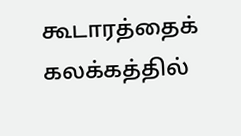கூடாரத்தைக் கலக்கத்தில்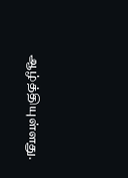ஆழ்த்தியுள்ளது.